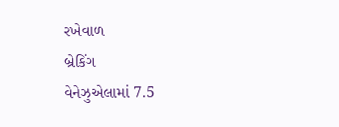રખેવાળ
બ્રેકિંગ
વેનેઝુએલામાં 7.5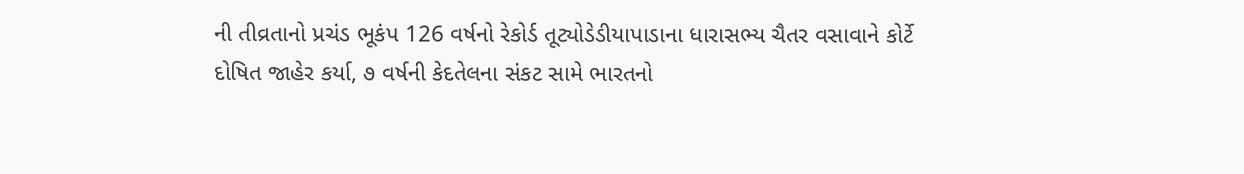ની તીવ્રતાનો પ્રચંડ ભૂકંપ 126 વર્ષનો રેકોર્ડ તૂટ્યોડેડીયાપાડાના ધારાસભ્ય ચૈતર વસાવાને કોર્ટે દોષિત જાહેર કર્યા, ૭ વર્ષની કેદતેલના સંકટ સામે ભારતનો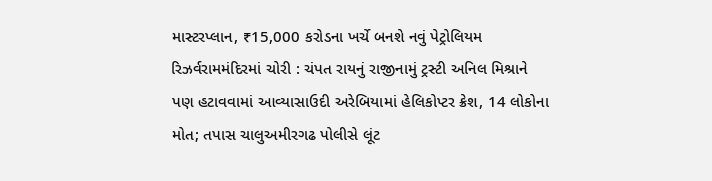માસ્ટરપ્લાન, ₹15,000 કરોડના ખર્ચે બનશે નવું પેટ્રોલિયમ રિઝર્વરામમંદિરમાં ચોરી : ચંપત રાયનું રાજીનામું ટ્રસ્ટી અનિલ મિશ્રાને પણ હટાવવામાં આવ્યાસાઉદી અરેબિયામાં હેલિકોપ્ટર ક્રેશ, 14 લોકોના મોત; તપાસ ચાલુઅમીરગઢ પોલીસે લૂંટ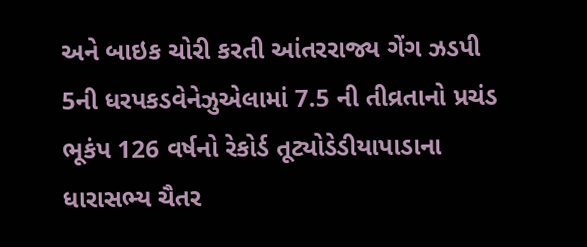અને બાઇક ચોરી કરતી આંતરરાજ્ય ગેંગ ઝડપી 5ની ધરપકડવેનેઝુએલામાં 7.5 ની તીવ્રતાનો પ્રચંડ ભૂકંપ 126 વર્ષનો રેકોર્ડ તૂટ્યોડેડીયાપાડાના ધારાસભ્ય ચૈતર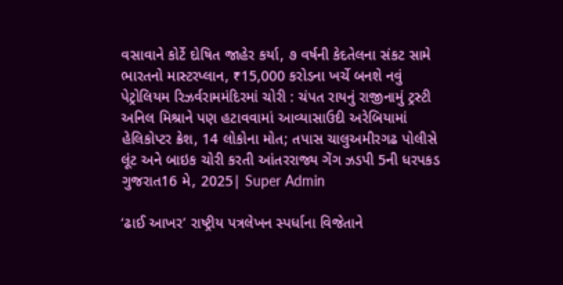વસાવાને કોર્ટે દોષિત જાહેર કર્યા, ૭ વર્ષની કેદતેલના સંકટ સામે ભારતનો માસ્ટરપ્લાન, ₹15,000 કરોડના ખર્ચે બનશે નવું પેટ્રોલિયમ રિઝર્વરામમંદિરમાં ચોરી : ચંપત રાયનું રાજીનામું ટ્રસ્ટી અનિલ મિશ્રાને પણ હટાવવામાં આવ્યાસાઉદી અરેબિયામાં હેલિકોપ્ટર ક્રેશ, 14 લોકોના મોત; તપાસ ચાલુઅમીરગઢ પોલીસે લૂંટ અને બાઇક ચોરી કરતી આંતરરાજ્ય ગેંગ ઝડપી 5ની ધરપકડ
ગુજરાત16 મે, 2025| Super Admin

‘ઢાઈ આખર’ રાષ્ટ્રીય પત્રલેખન સ્પર્ધાના વિજેતાને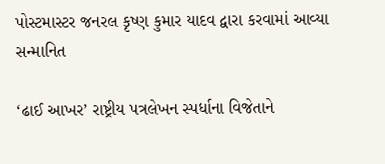પોસ્ટમાસ્ટર જનરલ કૃષ્ણ કુમાર યાદવ દ્વારા કરવામાં આવ્યા સન્માનિત

‘ઢાઈ આખર’ રાષ્ટ્રીય પત્રલેખન સ્પર્ધાના વિજેતાને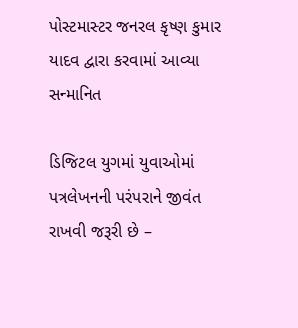પોસ્ટમાસ્ટર જનરલ કૃષ્ણ કુમાર યાદવ દ્વારા કરવામાં આવ્યા સન્માનિત

ડિજિટલ યુગમાં યુવાઓમાં પત્રલેખનની પરંપરાને જીવંત રાખવી જરૂરી છે –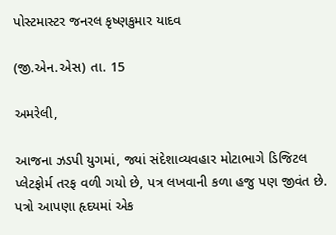પોસ્ટમાસ્ટર જનરલ કૃષ્ણકુમાર યાદવ

(જી.એન.એસ) તા. 15

અમરેલી,

આજના ઝડપી યુગમાં, જ્યાં સંદેશાવ્યવહાર મોટાભાગે ડિજિટલ પ્લેટફોર્મ તરફ વળી ગયો છે, પત્ર લખવાની કળા હજુ પણ જીવંત છે. પત્રો આપણા હૃદયમાં એક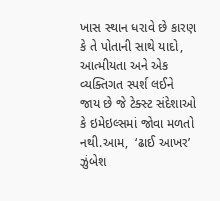ખાસ સ્થાન ધરાવે છે કારણ કે તે પોતાની સાથે યાદો, આત્મીયતા અને એક વ્યક્તિગત સ્પર્શ લઈને જાય છે જે ટેક્સ્ટ સંદેશાઓ કે ઇમેઇલ્સમાં જોવા મળતો નથી.આમ,  ‘ઢાઈ આખર’ ઝુંબેશ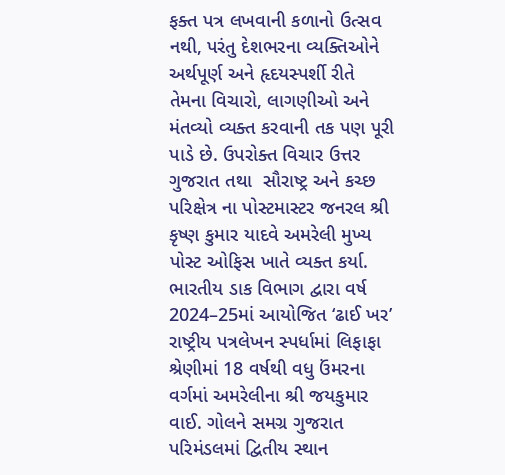ફક્ત પત્ર લખવાની કળાનો ઉત્સવ નથી, પરંતુ દેશભરના વ્યક્તિઓને અર્થપૂર્ણ અને હૃદયસ્પર્શી રીતે તેમના વિચારો, લાગણીઓ અને મંતવ્યો વ્યક્ત કરવાની તક પણ પૂરી પાડે છે. ઉપરોક્ત વિચાર ઉત્તર ગુજરાત તથા  સૌરાષ્ટ્ર અને કચ્છ પરિક્ષેત્ર ના પોસ્ટમાસ્ટર જનરલ શ્રી કૃષ્ણ કુમાર યાદવે અમરેલી મુખ્ય પોસ્ટ ઓફિસ ખાતે વ્યક્ત કર્યા. ભારતીય ડાક વિભાગ દ્વારા વર્ષ 2024–25માં આયોજિત ‘ઢાઈ ખર’ રાષ્ટ્રીય પત્રલેખન સ્પર્ધામાં લિફાફા  શ્રેણીમાં 18 વર્ષથી વધુ ઉંમરના વર્ગમાં અમરેલીના શ્રી જયકુમાર વાઈ. ગોલને સમગ્ર ગુજરાત પરિમંડલમાં દ્વિતીય સ્થાન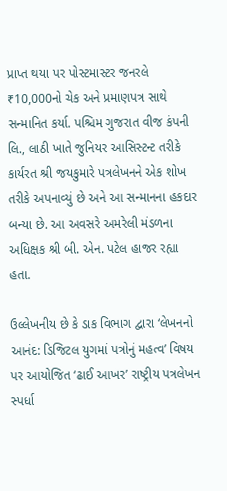પ્રાપ્ત થયા પર પોસ્ટમાસ્ટર જનરલે ₹10,000નો ચેક અને પ્રમાણપત્ર સાથે સન્માનિત કર્યા. પશ્ચિમ ગુજરાત વીજ કંપની લિ., લાઠી ખાતે જુનિયર આસિસ્ટન્ટ તરીકે કાર્યરત શ્રી જયકુમારે પત્રલેખનને એક શોખ તરીકે અપનાવ્યું છે અને આ સન્માનના હકદાર બન્યા છે. આ અવસરે અમરેલી મંડળના અધિક્ષક શ્રી બી. એન. પટેલ હાજર રહ્યા હતા.

ઉલ્લેખનીય છે કે ડાક વિભાગ દ્વારા ‘લેખનનો આનંદ: ડિજિટલ યુગમાં પત્રોનું મહત્વ’ વિષય પર આયોજિત ‘ઢાઈ આખર’ રાષ્ટ્રીય પત્રલેખન સ્પર્ધા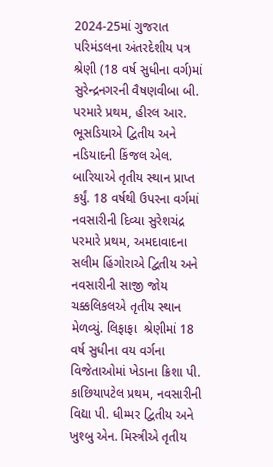2024-25માં ગુજરાત પરિમંડલના અંતરદેશીય પત્ર શ્રેણી (18 વર્ષ સુધીના વર્ગ)માં સુરેન્દ્રનગરની વૈષણવીબા બી. પરમારે પ્રથમ, હીરલ આર. ભૂસડિયાએ દ્વિતીય અને નડિયાદની કિંજલ એલ. બારિયાએ તૃતીય સ્થાન પ્રાપ્ત કર્યું. 18 વર્ષથી ઉપરના વર્ગમાં નવસારીની દિવ્યા સુરેશચંદ્ર પરમારે પ્રથમ, અમદાવાદના સલીમ હિંગોરાએ દ્વિતીય અને નવસારીની સાજી જોય ચક્કલિકલએ તૃતીય સ્થાન મેળવ્યું. લિફાફા  શ્રેણીમાં 18 વર્ષ સુધીના વય વર્ગના વિજેતાઓમાં ખેડાના ક્રિશા પી. કાછિયાપટેલ પ્રથમ, નવસારીની વિદ્યા પી. ધીમ્મર દ્વિતીય અને ખુશ્બુ એન. મિસ્ત્રીએ તૃતીય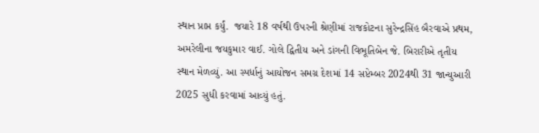સ્થાન પ્રાપ્ત કર્યું.  જયારે 18 વર્ષથી ઉપરની શ્રેણીમાં રાજકોટના સુરેન્દ્રસિંહ બૈરવાએ પ્રથમ, અમરેલીના જયકુમાર વાઈ. ગોલે દ્વિતીય અને ડાંગની વિભૂતિબેન જે. બિરારીએ તૃતીય સ્થાન મેળવ્યું. આ સ્પર્ધાનું આયોજન સમગ્ર દેશમાં 14 સપ્ટેમ્બર 2024થી 31 જાન્યુઆરી 2025 સુધી કરવામાં આવ્યું હતું.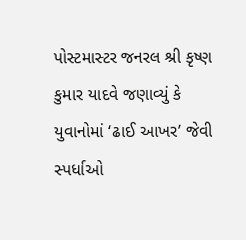પોસ્ટમાસ્ટર જનરલ શ્રી કૃષ્ણ કુમાર યાદવે જણાવ્યું કે યુવાનોમાં ‘ઢાઈ આખર’ જેવી સ્પર્ધાઓ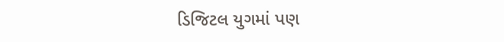ડિજિટલ યુગમાં પણ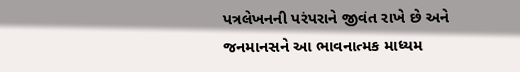પત્રલેખનની પરંપરાને જીવંત રાખે છે અને જનમાનસને આ ભાવનાત્મક માધ્યમ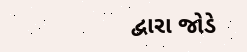દ્વારા જોડે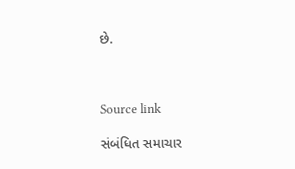છે.



Source link

સંબંધિત સમાચાર